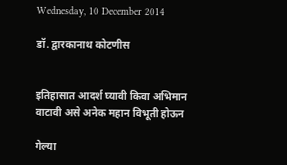Wednesday, 10 December 2014

डॉ. द्वारकानाथ कोटणीस


इतिहासात आदर्श घ्यावी किवा अभिमान वाटावी असे अनेक महान विभूती होऊन

गेल्या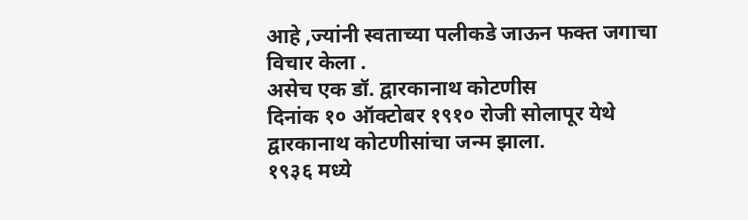आहे ,ज्यांनी स्वताच्या पलीकडे जाऊन फक्त जगाचा विचार केला .
असेच एक डॉ. द्वारकानाथ कोटणीस
दिनांक १० ऑक्टोबर १९१० रोजी सोलापूर येथे द्वारकानाथ कोटणीसांचा जन्म झाला.
१९३६ मध्ये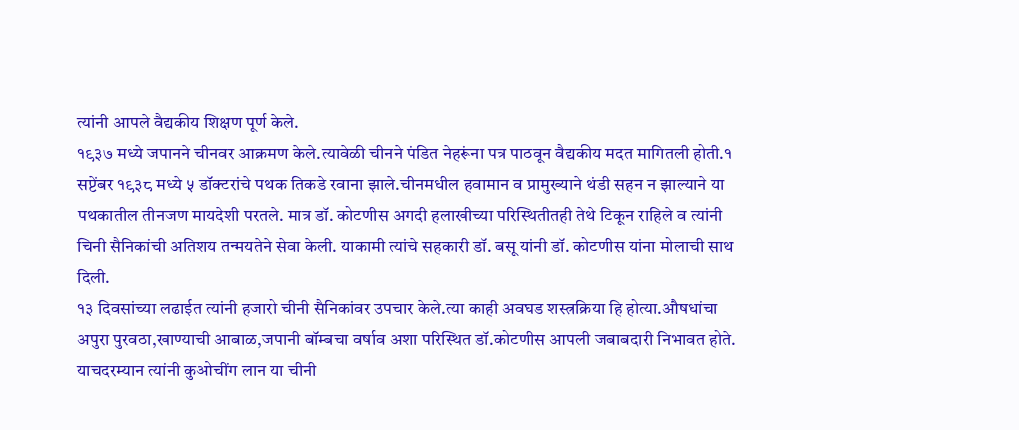त्यांनी आपले वैद्यकीय शिक्षण पूर्ण केले.
१९३७ मध्ये जपानने चीनवर आक्रमण केले.त्यावेळी चीनने पंडित नेहरूंना पत्र पाठवून वैद्यकीय मदत मागितली होती.१ सप्टेंबर १९३८ मध्ये ५ डॉक्टरांचे पथक तिकडे रवाना झाले.चीनमधील हवामान व प्रामुख्याने थंडी सहन न झाल्याने या पथकातील तीनजण मायदेशी परतले. मात्र डॉ. कोटणीस अगदी हलाखीच्या परिस्थितीतही तेथे टिकून राहिले व त्यांनी चिनी सैनिकांची अतिशय तन्मयतेने सेवा केली. याकामी त्यांचे सहकारी डॉ. बसू यांनी डॉ. कोटणीस यांना मोलाची साथ दिली.
१३ दिवसांच्या लढाईत त्यांनी हजारो चीनी सैनिकांवर उपचार केले.त्या काही अवघड शस्त्रक्रिया हि होत्या.औषधांचा अपुरा पुरवठा,खाण्याची आबाळ,जपानी बॉम्बचा वर्षाव अशा परिस्थित डॉ.कोटणीस आपली जबाबदारी निभावत होते.
याचदरम्यान त्यांनी कुओचींग लान या चीनी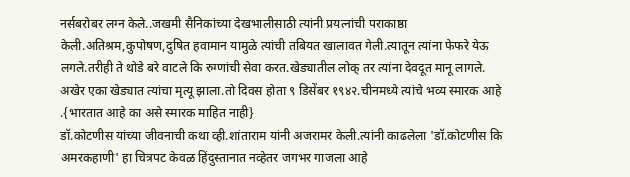नर्सबरोबर लग्न केले..जखमी सैनिकांच्या देखभालीसाठी त्यांनी प्रयत्नांची पराकाष्ठा केली.अतिश्रम,कुपोषण,दुषित हवामान यामुळे त्यांची तबियत खालावत गेली.त्यातून त्यांना फेफरे येऊ लगले.तरीही ते थोडे बरे वाटले कि रुग्णांची सेवा करत.खेड्यातील लोक् तर त्यांना देवदूत मानू लागले.
अखेर एका खेड्यात त्यांचा मृत्यू झाला.तो दिवस होता ९ डिसेंबर १९४२.चीनमध्ये त्यांचे भव्य स्मारक आहे .{भारतात आहे का असे स्मारक माहित नाही}
डॉ.कोटणीस यांच्या जीवनाची कथा व्ही.शांताराम यांनी अजरामर केली.त्यांनी काढलेला 'डॉ.कोटणीस कि अमरकहाणी' हा चित्रपट केवळ हिंदुस्तानात नव्हेतर जगभर गाजला आहे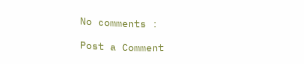No comments :

Post a Comment